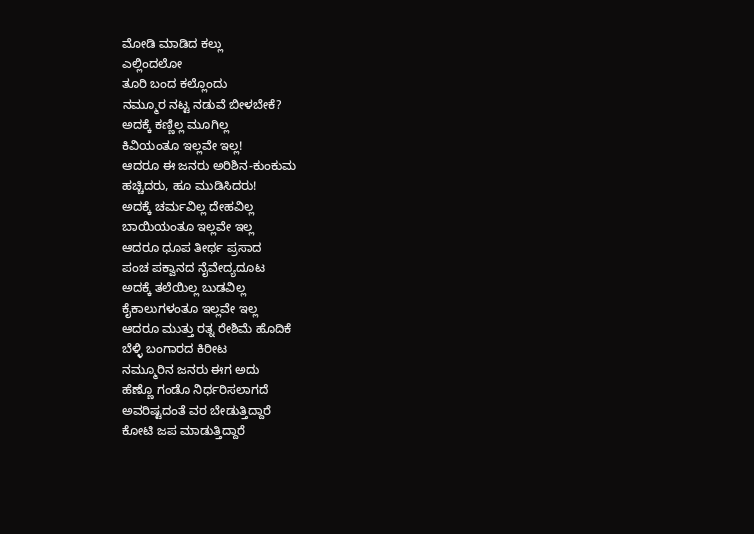ಮೋಡಿ ಮಾಡಿದ ಕಲ್ಲು
ಎಲ್ಲಿಂದಲೋ
ತೂರಿ ಬಂದ ಕಲ್ಲೊಂದು
ನಮ್ಮೂರ ನಟ್ಟ ನಡುವೆ ಬೀಳಬೇಕೆ?
ಅದಕ್ಕೆ ಕಣ್ಣಿಲ್ಲ ಮೂಗಿಲ್ಲ
ಕಿವಿಯಂತೂ ಇಲ್ಲವೇ ಇಲ್ಲ!
ಆದರೂ ಈ ಜನರು ಅರಿಶಿನ-ಕುಂಕುಮ
ಹಚ್ಚಿದರು, ಹೂ ಮುಡಿಸಿದರು!
ಅದಕ್ಕೆ ಚರ್ಮವಿಲ್ಲ ದೇಹವಿಲ್ಲ
ಬಾಯಿಯಂತೂ ಇಲ್ಲವೇ ಇಲ್ಲ
ಆದರೂ ಧೂಪ ತೀರ್ಥ ಪ್ರಸಾದ
ಪಂಚ ಪಕ್ವಾನದ ನೈವೇದ್ಯದೂಟ
ಅದಕ್ಕೆ ತಲೆಯಿಲ್ಲ ಬುಡವಿಲ್ಲ
ಕೈಕಾಲುಗಳಂತೂ ಇಲ್ಲವೇ ಇಲ್ಲ
ಆದರೂ ಮುತ್ತು ರತ್ನ ರೇಶಿಮೆ ಹೊದಿಕೆ
ಬೆಳ್ಳಿ ಬಂಗಾರದ ಕಿರೀಟ
ನಮ್ಮೂರಿನ ಜನರು ಈಗ ಅದು
ಹೆಣ್ಣೊ ಗಂಡೊ ನಿರ್ಧರಿಸಲಾಗದೆ
ಅವರಿಷ್ಟದಂತೆ ವರ ಬೇಡುತ್ತಿದ್ದಾರೆ
ಕೋಟಿ ಜಪ ಮಾಡುತ್ತಿದ್ದಾರೆ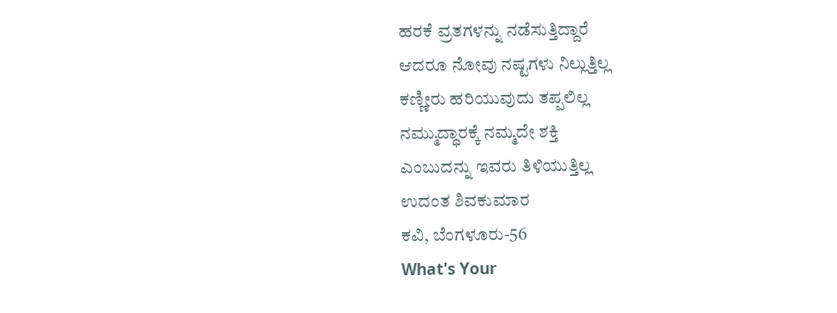ಹರಕೆ ವ್ರತಗಳನ್ನು ನಡೆಸುತ್ತಿದ್ದಾರೆ
ಆದರೂ ನೋವು ನಷ್ಟಗಳು ನಿಲ್ಲುತ್ತಿಲ್ಲ
ಕಣ್ಣೀರು ಹರಿಯುವುದು ತಪ್ಪಲಿಲ್ಲ
ನಮ್ಮುದ್ಧಾರಕ್ಕೆ ನಮ್ಮದೇ ಶಕ್ತಿ
ಎಂಬುದನ್ನು ಇವರು ತಿಳಿಯುತ್ತಿಲ್ಲ
ಉದಂತ ಶಿವಕುಮಾರ
ಕವಿ, ಬೆಂಗಳೂರು-56
What's Your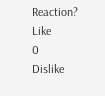Reaction?
Like
0
Dislike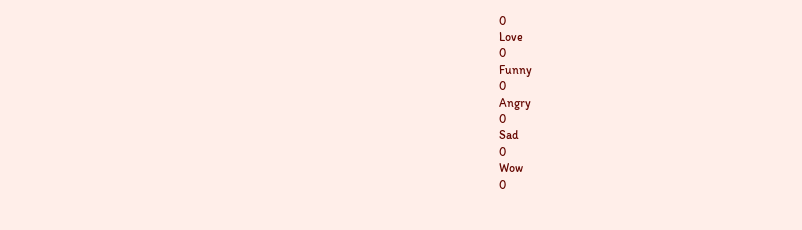0
Love
0
Funny
0
Angry
0
Sad
0
Wow
0